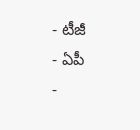- టీజీ
- ఏపీ
-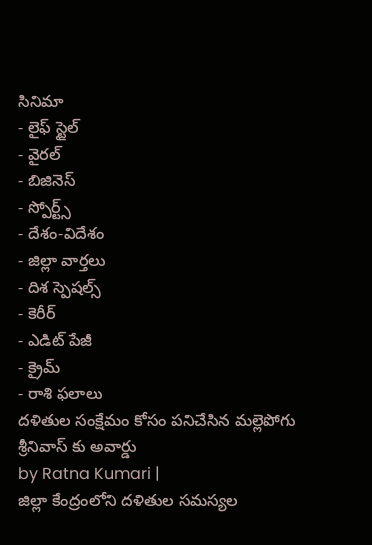సినిమా
- లైఫ్ స్టైల్
- వైరల్
- బిజినెస్
- స్పోర్ట్స్
- దేశం-విదేశం
- జిల్లా వార్తలు
- దిశ స్పెషల్స్
- కెరీర్
- ఎడిట్ పేజీ
- క్రైమ్
- రాశి ఫలాలు
దళితుల సంక్షేమం కోసం పనిచేసిన మల్లెపోగు శ్రీనివాస్ కు అవార్డు
by Ratna Kumari |
జిల్లా కేంద్రంలోని దళితుల సమస్యల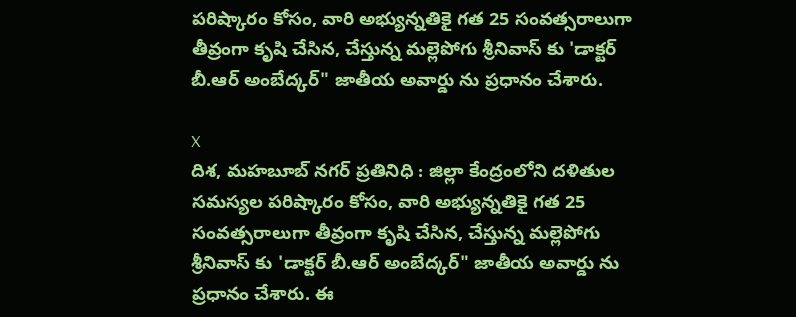పరిష్కారం కోసం, వారి అభ్యున్నతికై గత 25 సంవత్సరాలుగా తీవ్రంగా కృషి చేసిన, చేస్తున్న మల్లెపోగు శ్రీనివాస్ కు 'డాక్టర్ బీ.ఆర్ అంబేద్కర్" జాతీయ అవార్డు ను ప్రధానం చేశారు.

X
దిశ, మహబూబ్ నగర్ ప్రతినిధి : జిల్లా కేంద్రంలోని దళితుల సమస్యల పరిష్కారం కోసం, వారి అభ్యున్నతికై గత 25 సంవత్సరాలుగా తీవ్రంగా కృషి చేసిన, చేస్తున్న మల్లెపోగు శ్రీనివాస్ కు 'డాక్టర్ బీ.ఆర్ అంబేద్కర్" జాతీయ అవార్డు ను ప్రధానం చేశారు. ఈ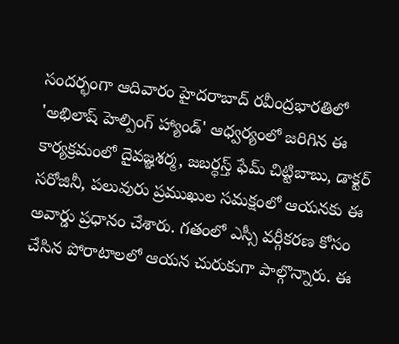సందర్భంగా ఆదివారం హైదరాబాద్ రవీంద్రభారతిలో 'అభిలాష్ హెల్పింగ్ హ్యాండ్' ఆధ్వర్యంలో జరిగిన ఈ కార్యక్రమంలో దైవజ్ఞశర్మ, జబర్ధస్త్ ఫేమ్ చిట్టిబాబు, డాక్టర్ సరోజినీ, పలువురు ప్రముఖుల సమక్షంలో ఆయనకు ఈ అవార్డు ప్రధానం చేశారు. గతంలో ఎస్సీ వర్గీకరణ కోసం చేసిన పోరాటాలలో ఆయన చురుకుగా పాల్గొన్నారు. ఈ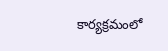కార్యక్రమంలో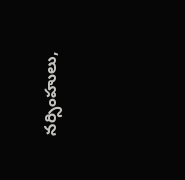నర్సింహులు,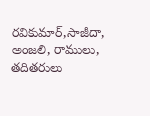రవికుమార్,సాజీదా, అంజలి, రాములు, తదితరులు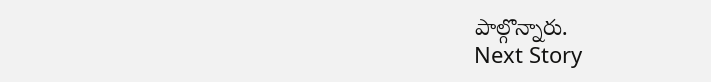పాల్గొన్నారు.
Next Story